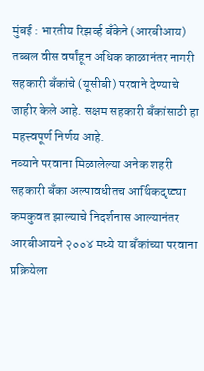मुंबई : भारतीय रिझर्व्ह बँकेने (आरबीआय) तब्बल वीस वर्षांहून अधिक काळानंतर नागरी सहकारी बँकांचे (यूसीबी) परवाने देण्याचे जाहीर केले आहे. सक्षम सहकारी बँकांसाठी हा महत्त्वपूर्ण निर्णय आहे.
नव्याने परवाना मिळालेल्या अनेक शहरी सहकारी बँका अल्पावधीतच आर्थिकदृष्ट्या कमकुवत झाल्याचे निदर्शनास आल्यानंतर आरबीआयने २००४ मध्ये या बँकांच्या परवाना प्रक्रियेला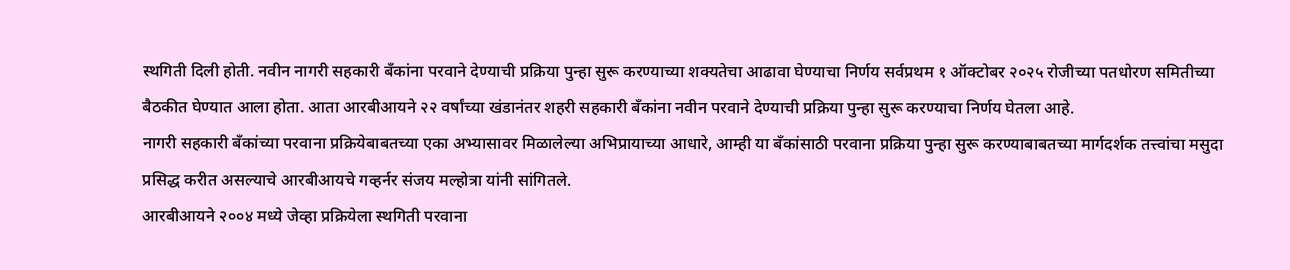स्थगिती दिली होती. नवीन नागरी सहकारी बँकांना परवाने देण्याची प्रक्रिया पुन्हा सुरू करण्याच्या शक्यतेचा आढावा घेण्याचा निर्णय सर्वप्रथम १ ऑक्टोबर २०२५ रोजीच्या पतधोरण समितीच्या बैठकीत घेण्यात आला होता. आता आरबीआयने २२ वर्षांच्या खंडानंतर शहरी सहकारी बँकांना नवीन परवाने देण्याची प्रक्रिया पुन्हा सुरू करण्याचा निर्णय घेतला आहे.
नागरी सहकारी बँकांच्या परवाना प्रक्रियेबाबतच्या एका अभ्यासावर मिळालेल्या अभिप्रायाच्या आधारे, आम्ही या बँकांसाठी परवाना प्रक्रिया पुन्हा सुरू करण्याबाबतच्या मार्गदर्शक तत्त्वांचा मसुदा प्रसिद्ध करीत असल्याचे आरबीआयचे गव्हर्नर संजय मल्होत्रा यांनी सांगितले.
आरबीआयने २००४ मध्ये जेव्हा प्रक्रियेला स्थगिती परवाना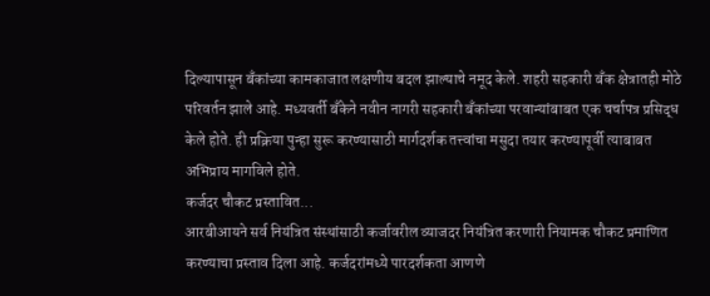दिल्यापासून बँकांच्या कामकाजात लक्षणीय बदल झाल्याचे नमूद केले. शहरी सहकारी बँक क्षेत्रातही मोठे परिवर्तन झाले आहे. मध्यवर्ती बँकेने नवीन नागरी सहकारी बँकांच्या परवान्यांबाबत एक चर्चापत्र प्रसिद्ध केले होते. ही प्रक्रिया पुन्हा सुरू करण्यासाठी मार्गदर्शक तत्त्वांचा मसुदा तयार करण्यापूर्वी त्याबाबत अभिप्राय मागविले होते.
कर्जदर चौकट प्रस्तावित...
आरबीआयने सर्व नियंत्रित संस्थांसाठी कर्जावरील व्याजदर नियंत्रित करणारी नियामक चौकट प्रमाणित करण्याचा प्रस्ताव दिला आहे. कर्जदरांमध्ये पारदर्शकता आणणे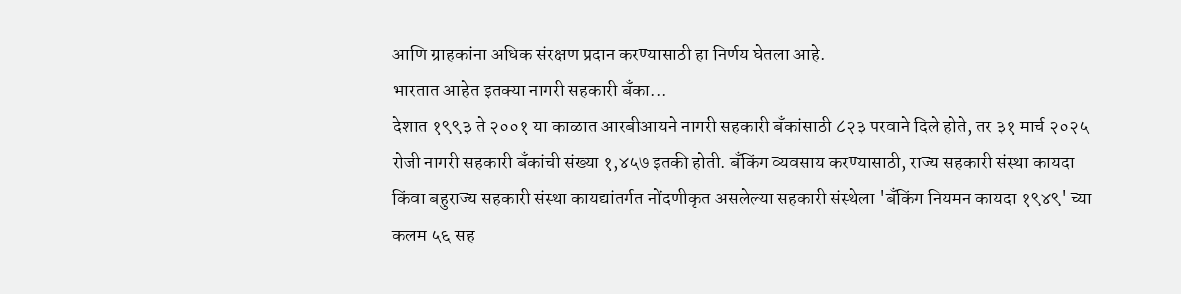आणि ग्राहकांना अधिक संरक्षण प्रदान करण्यासाठी हा निर्णय घेतला आहे.
भारतात आहेत इतक्या नागरी सहकारी बँका...
देशात १९९३ ते २००१ या काळात आरबीआयने नागरी सहकारी बँकांसाठी ८२३ परवाने दिले होते, तर ३१ मार्च २०२५ रोजी नागरी सहकारी बँकांची संख्या १,४५७ इतकी होती. बँकिंग व्यवसाय करण्यासाठी, राज्य सहकारी संस्था कायदा किंवा बहुराज्य सहकारी संस्था कायद्यांतर्गत नोंदणीकृत असलेल्या सहकारी संस्थेला 'बँकिंग नियमन कायदा १९४९' च्या कलम ५६ सह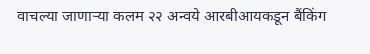वाचल्या जाणाऱ्या कलम २२ अन्वये आरबीआयकडून बैंकिंग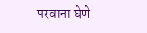परवाना घेणे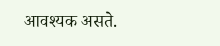आवश्यक असते.